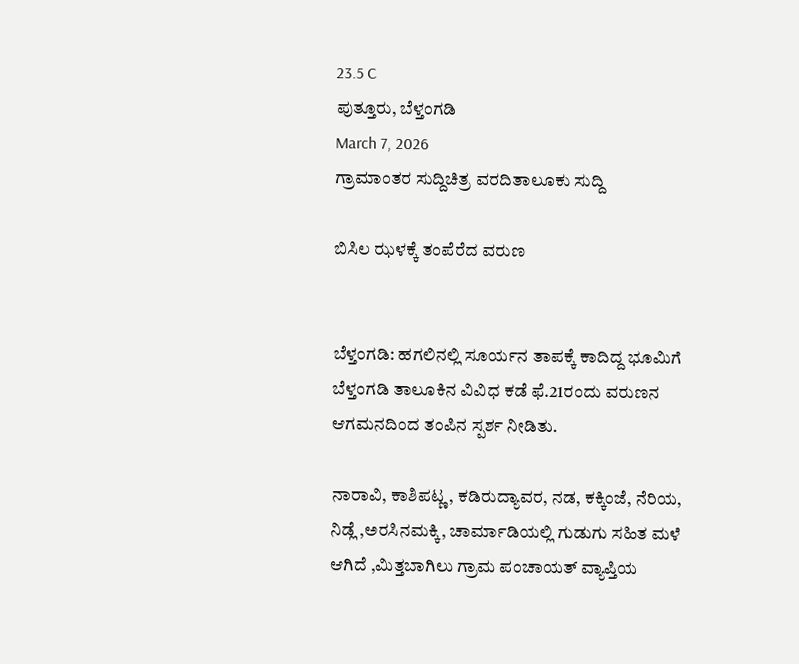23.5 C
ಪುತ್ತೂರು, ಬೆಳ್ತಂಗಡಿ
March 7, 2026
ಗ್ರಾಮಾಂತರ ಸುದ್ದಿಚಿತ್ರ ವರದಿತಾಲೂಕು ಸುದ್ದಿ

ಬಿಸಿಲ ಝಳಕ್ಕೆ ತಂಪೆರೆದ ವರುಣ


ಬೆಳ್ತಂಗಡಿ: ಹಗಲಿನಲ್ಲಿ ಸೂರ್ಯನ ತಾಪಕ್ಕೆ ಕಾದಿದ್ದ ಭೂಮಿಗೆ ಬೆಳ್ತಂಗಡಿ ತಾಲೂಕಿನ ವಿವಿಧ ಕಡೆ ಫೆ.21ರಂದು ವರುಣನ ಆಗಮನದಿಂದ ತಂಪಿನ ಸ್ಪರ್ಶ ನೀಡಿತು.

ನಾರಾವಿ, ಕಾಶಿಪಟ್ಣ, ಕಡಿರುದ್ಯಾವರ, ನಡ, ಕಕ್ಕಿಂಜೆ, ನೆರಿಯ, ನಿಡ್ಲೆ ,ಅರಸಿನಮಕ್ಕಿ, ಚಾರ್ಮಾಡಿಯಲ್ಲಿ ಗುಡುಗು ಸಹಿತ ಮಳೆ ಆಗಿದೆ ,ಮಿತ್ತಬಾಗಿಲು ಗ್ರಾಮ ಪಂಚಾಯತ್ ವ್ಯಾಪ್ತಿಯ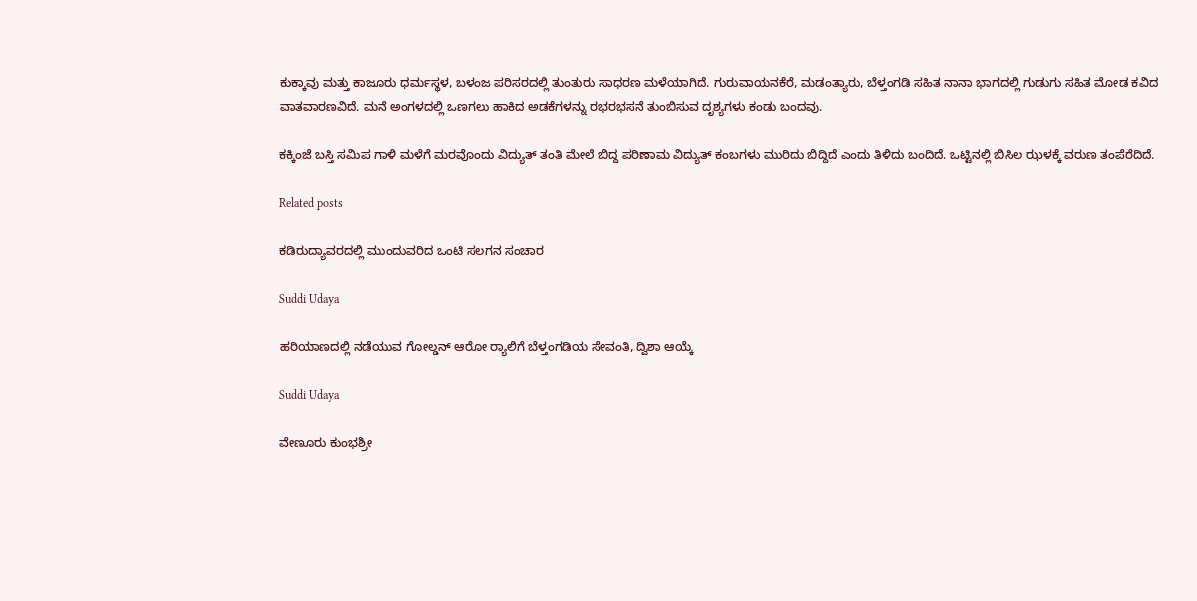ಕುಕ್ಕಾವು ಮತ್ತು ಕಾಜೂರು ಧರ್ಮಸ್ಥಳ, ಬಳಂಜ ಪರಿಸರದಲ್ಲಿ ತುಂತುರು ಸಾಧರಣ ಮಳೆಯಾಗಿದೆ. ಗುರುವಾಯನಕೆರೆ, ಮಡಂತ್ಯಾರು, ಬೆಳ್ತಂಗಡಿ ಸಹಿತ ನಾನಾ ಭಾಗದಲ್ಲಿ ಗುಡುಗು ಸಹಿತ ಮೋಡ ಕವಿದ ವಾತವಾರಣವಿದೆ. ಮನೆ ಅಂಗಳದಲ್ಲಿ ಒಣಗಲು ಹಾಕಿದ ಅಡಕೆಗಳನ್ನು ರಭರಭಸನೆ ತುಂಬಿಸುವ ದೃಶ್ಯಗಳು ಕಂಡು ಬಂದವು.

ಕಕ್ಕಿಂಜೆ ಬಸ್ತಿ ಸಮಿಪ ಗಾಳಿ ಮಳೆಗೆ ಮರವೊಂದು ವಿದ್ಯುತ್ ತಂತಿ ಮೇಲೆ ಬಿದ್ದ ಪರಿಣಾಮ ವಿದ್ಯುತ್ ಕಂಬಗಳು ಮುರಿದು ಬಿದ್ದಿದೆ ಎಂದು ತಿಳಿದು ಬಂದಿದೆ. ಒಟ್ಟಿನಲ್ಲಿ ಬಿಸಿಲ ಝಳಕ್ಕೆ ವರುಣ ತಂಪೆರೆದಿದೆ.

Related posts

ಕಡಿರುದ್ಯಾವರದಲ್ಲಿ ಮುಂದುವರಿದ ಒಂಟಿ ಸಲಗನ ಸಂಚಾರ

Suddi Udaya

ಹರಿಯಾಣದಲ್ಲಿ ನಡೆಯುವ ಗೋಲ್ಡನ್ ಆರೋ ರ್‍ಯಾಲಿಗೆ ಬೆಳ್ತಂಗಡಿಯ ಸೇವಂತಿ, ದ್ವಿಶಾ ಆಯ್ಕೆ

Suddi Udaya

ವೇಣೂರು ಕುಂಭಶ್ರೀ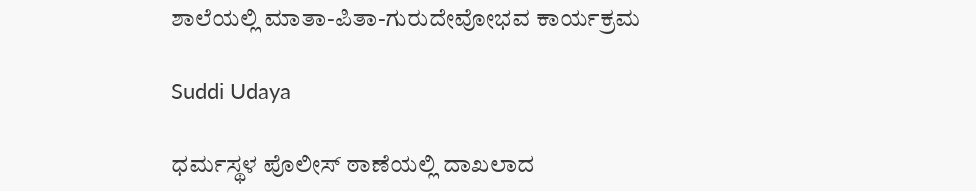ಶಾಲೆಯಲ್ಲಿ ಮಾತಾ-ಪಿತಾ-ಗುರುದೇವೋಭವ ಕಾರ್ಯಕ್ರಮ

Suddi Udaya

ಧರ್ಮಸ್ಥಳ ಪೊಲೀಸ್ ಠಾಣೆಯಲ್ಲಿ ದಾಖಲಾದ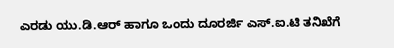ಎರಡು ಯು.ಡಿ.ಆರ್ ಹಾಗೂ ಒಂದು ದೂರರ್ಜಿ ಎಸ್.ಐ.ಟಿ ತನಿಖೆಗೆ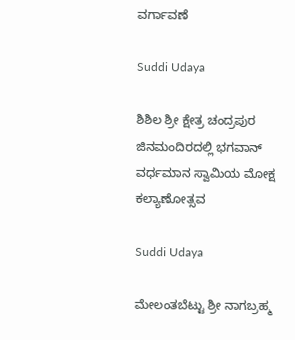ವರ್ಗಾವಣೆ

Suddi Udaya

ಶಿಶಿಲ ಶ್ರೀ ಕ್ಷೇತ್ರ ಚಂದ್ರಪುರ ಜಿನಮಂದಿರದಲ್ಲಿ ಭಗವಾನ್ ವರ್ಧಮಾನ ಸ್ವಾಮಿಯ ಮೋಕ್ಷ ಕಲ್ಯಾಣೋತ್ಸವ

Suddi Udaya

ಮೇಲಂತಬೆಟ್ಟು ಶ್ರೀ ನಾಗಬ್ರಹ್ಮ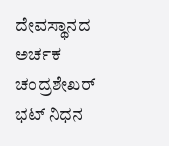ದೇವಸ್ಥಾನದ ಅರ್ಚಕ ಚಂದ್ರಶೇಖರ್ ಭಟ್ ನಿಧನ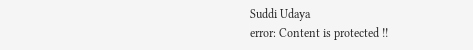Suddi Udaya
error: Content is protected !!